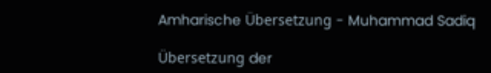Amharische Übersetzung - Muhammad Sadiq

Übersetzung der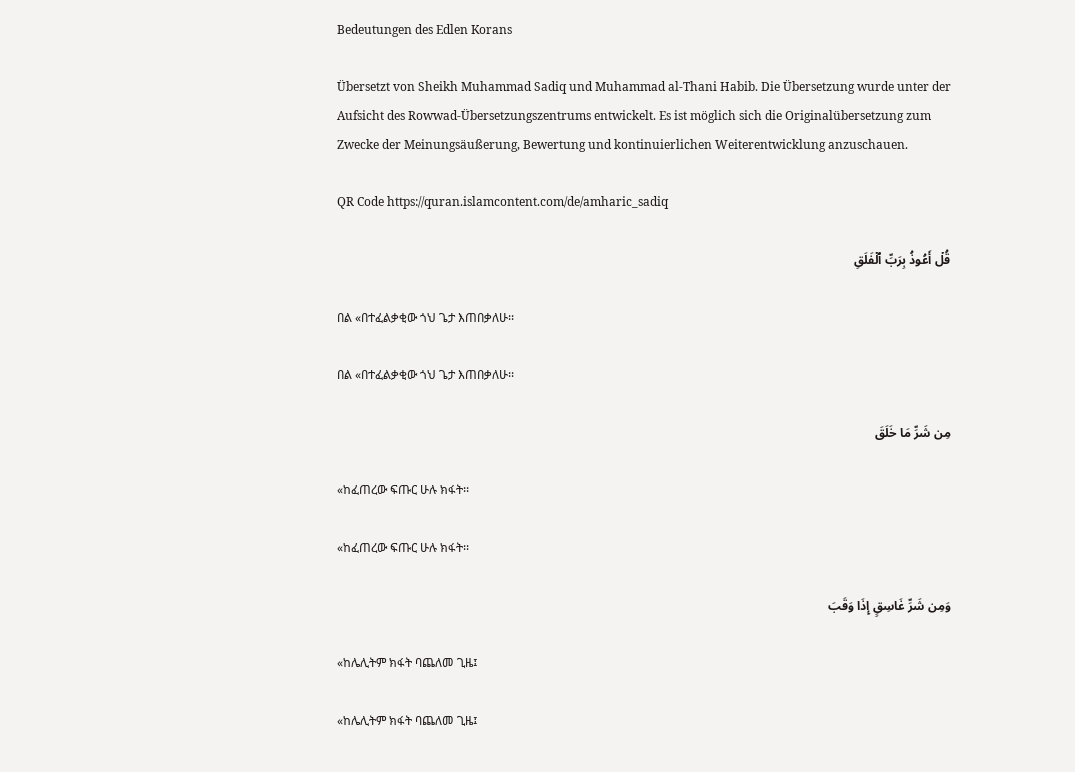Bedeutungen des Edlen Korans

Übersetzt von Sheikh Muhammad Sadiq und Muhammad al-Thani Habib. Die Übersetzung wurde unter der Aufsicht des Rowwad-Übersetzungszentrums entwickelt. Es ist möglich sich die Originalübersetzung zum Zwecke der Meinungsäußerung, Bewertung und kontinuierlichen Weiterentwicklung anzuschauen.

QR Code https://quran.islamcontent.com/de/amharic_sadiq

قُلۡ أَعُوذُ بِرَبِّ ٱلۡفَلَقِ

በል «በተፈልቃቂው ጎህ ጌታ እጠበቃለሁ፡፡

በል «በተፈልቃቂው ጎህ ጌታ እጠበቃለሁ፡፡

مِن شَرِّ مَا خَلَقَ

«ከፈጠረው ፍጡር ሁሉ ክፋት፡፡

«ከፈጠረው ፍጡር ሁሉ ክፋት፡፡

وَمِن شَرِّ غَاسِقٍ إِذَا وَقَبَ

«ከሌሊትም ክፋት ባጨለመ ጊዜ፤

«ከሌሊትም ክፋት ባጨለመ ጊዜ፤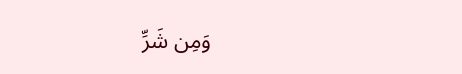وَمِن شَرِّ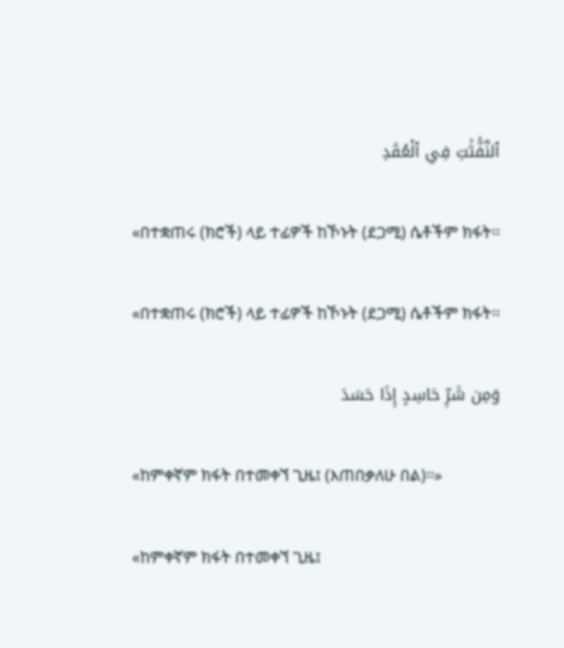ٱلنَّفَّٰثَٰتِ فِي ٱلۡعُقَدِ

«በተቋጠሩ (ክሮች) ላይ ተፊዎች ከኾኑት (ደጋሚ) ሴቶችም ክፋት፡፡

«በተቋጠሩ (ክሮች) ላይ ተፊዎች ከኾኑት (ደጋሚ) ሴቶችም ክፋት፡፡

وَمِن شَرِّ حَاسِدٍ إِذَا حَسَدَ

«ከምቀኛም ክፋት በተመቀኘ ጊዜ፤ (እጠበቃለሁ በል)፡፡»

«ከምቀኛም ክፋት በተመቀኘ ጊዜ፤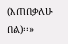(እጠበቃለሁ በል)፡፡»